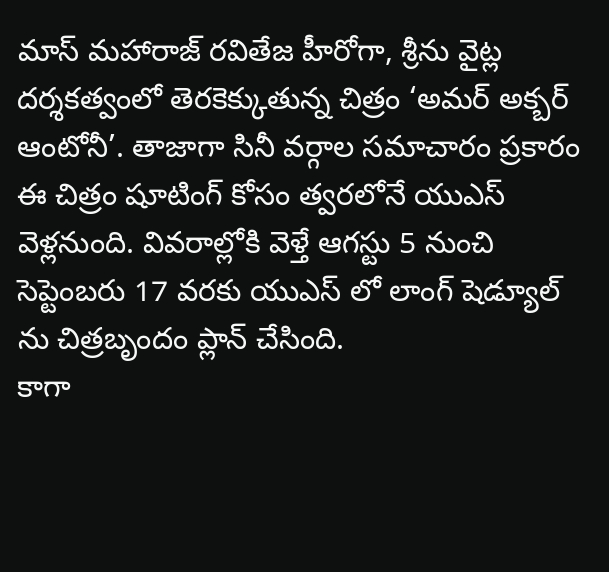మాస్ మహారాజ్ రవితేజ హీరోగా, శ్రీను వైట్ల దర్శకత్వంలో తెరకెక్కుతున్న చిత్రం ‘అమర్ అక్బర్ ఆంటోనీ’. తాజాగా సినీ వర్గాల సమాచారం ప్రకారం ఈ చిత్రం షూటింగ్ కోసం త్వరలోనే యుఎస్ వెళ్లనుంది. వివరాల్లోకి వెళ్తే ఆగస్టు 5 నుంచి సెప్టెంబరు 17 వరకు యుఎస్ లో లాంగ్ షెడ్యూల్ ను చిత్రబృందం ప్లాన్ చేసింది.
కాగా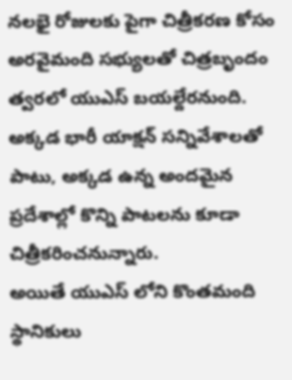నలభై రోజులకు పైగా చిత్రీకరణ కోసం అరవైమంది సభ్యులతో చిత్రబృందం త్వరలో యుఎస్ బయల్దేరనుంది. అక్కడ భారీ యాక్షన్ సన్నివేశాలతో పాటు, అక్కడ ఉన్న అందమైన ప్రదేశాల్లో కొన్ని పాటలను కూడా చిత్రీకరించనున్నారు.
అయితే యుఎస్ లోని కొంతమంది స్థానికులు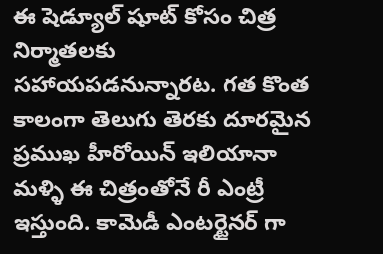ఈ షెడ్యూల్ షూట్ కోసం చిత్ర నిర్మాతలకు సహాయపడనున్నారట. గత కొంత కాలంగా తెలుగు తెరకు దూరమైన ప్రముఖ హీరోయిన్ ఇలియానా మళ్ళి ఈ చిత్రంతోనే రీ ఎంట్రీ ఇస్తుంది. కామెడీ ఎంటర్టైనర్ గా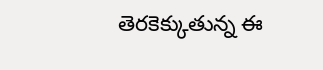తెరకెక్కుతున్న ఈ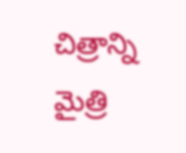చిత్రాన్ని మైత్రి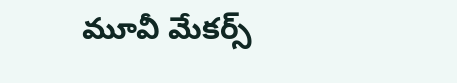మూవీ మేకర్స్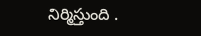నిర్మిస్తుంది .